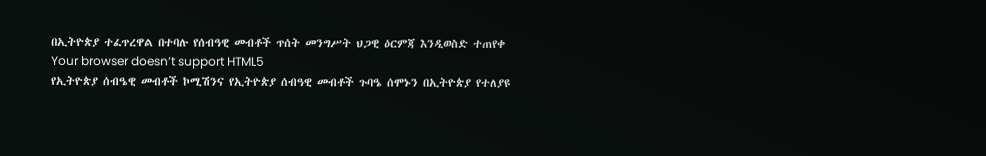በኢትዮጵያ ተፈጥረዋል በተባሉ የሰብዓዊ መብቶች ጥሰት መንግሥት ህጋዊ ዕርምጃ እንዲወስድ ተጠየቀ
Your browser doesn’t support HTML5
የኢትዮጵያ ሰብዔዊ መብቶች ኮሚሽንና የኢትዮጵያ ሰብዓዊ መብቶች ጉባዔ ሰሞኑን በኢትዮጵያ የተለያዩ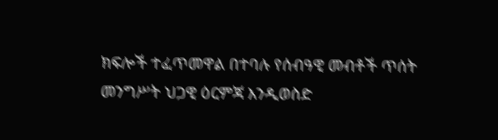ክፍሎች ተፈጥመዋል በተባሉ የሰብዓዊ መብቶች ጥሰት መንግሥት ህጋዊ ዕርምጃ እንዲወስድ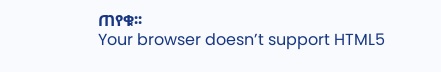ጠየቁ፡፡
Your browser doesn’t support HTML5